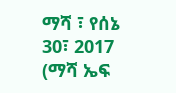ማሻ ፣ የሰኔ 30፣ 2017 (ማሻ ኤፍ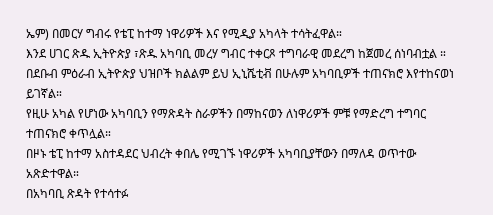ኤም) በመርሃ ግብሩ የቴፒ ከተማ ነዋሪዎች እና የሚዲያ አካላት ተሳትፈዋል።
እንደ ሀገር ጽዱ ኢትዮጵያ ፣ጽዱ አካባቢ መረሃ ግብር ተቀርጾ ተግባራዊ መደረግ ከጀመረ ሰነባብቷል ።
በደቡብ ምዕራብ ኢትዮጵያ ህዝቦች ክልልም ይህ ኢኒሼቲቭ በሁሉም አካባቢዎች ተጠናክሮ እየተከናወነ ይገኛል።
የዚሁ አካል የሆነው አካባቢን የማጽዳት ስራዎችን በማከናወን ለነዋሪዎች ምቹ የማድረግ ተግባር ተጠናክሮ ቀጥሏል።
በዞኑ ቴፒ ከተማ አስተዳደር ህብረት ቀበሌ የሚገኙ ነዋሪዎች አካባቢያቸውን በማለዳ ወጥተው አጽድተዋል።
በአካባቢ ጽዳት የተሳተፉ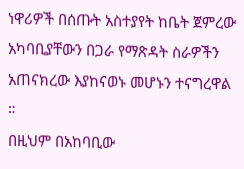ነዋሪዎች በሰጡት አስተያየት ከቤት ጀምረው አካባቢያቸውን በጋራ የማጽዳት ስራዎችን አጠናክረው እያከናወኑ መሆኑን ተናግረዋል ።
በዚህም በአከባቢው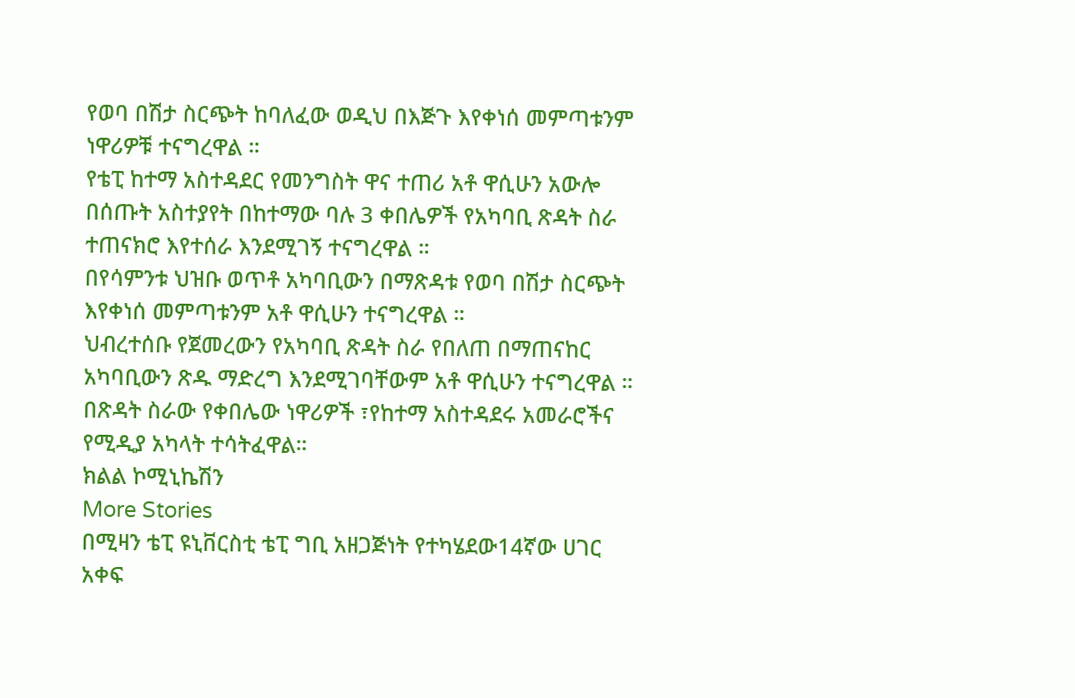የወባ በሽታ ስርጭት ከባለፈው ወዲህ በእጅጉ እየቀነሰ መምጣቱንም ነዋሪዎቹ ተናግረዋል ።
የቴፒ ከተማ አስተዳደር የመንግስት ዋና ተጠሪ አቶ ዋሲሁን አውሎ በሰጡት አስተያየት በከተማው ባሉ 3 ቀበሌዎች የአካባቢ ጽዳት ስራ ተጠናክሮ እየተሰራ እንደሚገኝ ተናግረዋል ።
በየሳምንቱ ህዝቡ ወጥቶ አካባቢውን በማጽዳቱ የወባ በሽታ ስርጭት እየቀነሰ መምጣቱንም አቶ ዋሲሁን ተናግረዋል ።
ህብረተሰቡ የጀመረውን የአካባቢ ጽዳት ስራ የበለጠ በማጠናከር አካባቢውን ጽዱ ማድረግ እንደሚገባቸውም አቶ ዋሲሁን ተናግረዋል ።
በጽዳት ስራው የቀበሌው ነዋሪዎች ፣የከተማ አስተዳደሩ አመራሮችና የሚዲያ አካላት ተሳትፈዋል።
ክልል ኮሚኒኬሽን
More Stories
በሚዛን ቴፒ ዩኒቨርስቲ ቴፒ ግቢ አዘጋጅነት የተካሄደው14ኛው ሀገር አቀፍ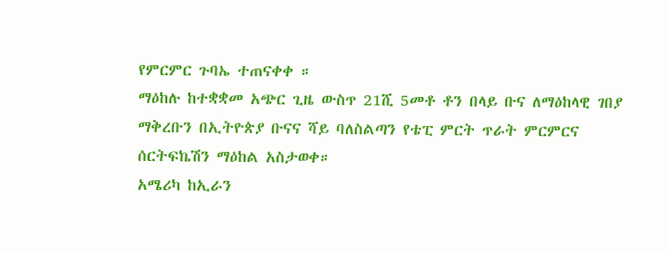የምርምር ጉባኤ ተጠናቀቀ ።
ማዕከሉ ከተቋቋመ አጭር ጊዜ ውስጥ 21ሺ 5መቶ ቶን በላይ ቡና ለማዕከላዊ ገበያ ማቅረቡን በኢትዮጵያ ቡናና ሻይ ባለስልጣን የቴፒ ምርት ጥራት ምርምርና ሰርትፍኬሽን ማዕከል አስታወቀ።
አሜሪካ ከኢራን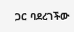ጋር ባደረገችው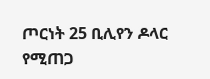ጦርነት 25 ቢሊየን ዶላር የሚጠጋ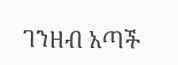ገንዘብ አጣች